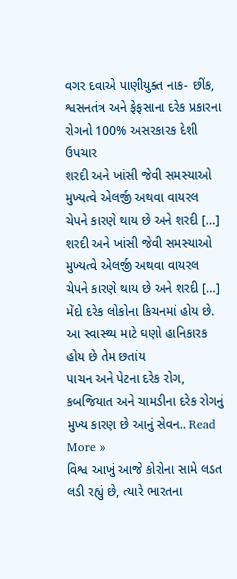વગર દવાએ પાણીયુક્ત નાક- છીંક, શ્વસનતંત્ર અને ફેફસાના દરેક પ્રકારના રોગનો 100% અસરકારક દેશી ઉપચાર
શરદી અને ખાંસી જેવી સમસ્યાઓ મુખ્યત્વે એલર્જી અથવા વાયરલ ચેપને કારણે થાય છે અને શરદી […]
શરદી અને ખાંસી જેવી સમસ્યાઓ મુખ્યત્વે એલર્જી અથવા વાયરલ ચેપને કારણે થાય છે અને શરદી […]
મેંદો દરેક લોકોના કિચનમાં હોય છે. આ સ્વાસ્થ્ય માટે ઘણો હાનિકારક હોય છે તેમ છતાંય
પાચન અને પેટના દરેક રોગ, કબજિયાત અને ચામડીના દરેક રોગનું મુખ્ય કારણ છે આનું સેવન.. Read More »
વિશ્વ આખું આજે કોરોના સામે લડત લડી રહ્યું છે, ત્યારે ભારતના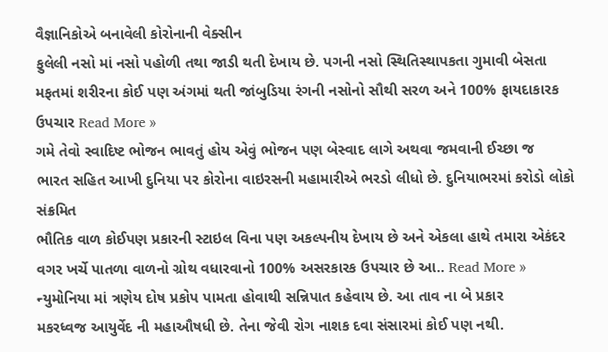વૈજ્ઞાનિકોએ બનાવેલી કોરોનાની વેક્સીન
ફુલેલી નસો માં નસો પહોળી તથા જાડી થતી દેખાય છે. પગની નસો સ્થિતિસ્થાપકતા ગુમાવી બેસતા
મફતમાં શરીરના કોઈ પણ અંગમાં થતી જાંબુડિયા રંગની નસોનો સૌથી સરળ અને 100% ફાયદાકારક ઉપચાર Read More »
ગમે તેવો સ્વાદિષ્ટ ભોજન ભાવતું હોય એવું ભોજન પણ બેસ્વાદ લાગે અથવા જમવાની ઈચ્છા જ
ભારત સહિત આખી દુનિયા પર કોરોના વાઇરસની મહામારીએ ભરડો લીધો છે. દુનિયાભરમાં કરોડો લોકો સંક્રમિત
ભૌતિક વાળ કોઈપણ પ્રકારની સ્ટાઇલ વિના પણ અકલ્પનીય દેખાય છે અને એકલા હાથે તમારા એકંદર
વગર ખર્ચે પાતળા વાળનો ગ્રોથ વધારવાનો 100% અસરકારક ઉપચાર છે આ.. Read More »
ન્યુમોનિયા માં ત્રણેય દોષ પ્રકોપ પામતા હોવાથી સન્નિપાત કહેવાય છે. આ તાવ ના બે પ્રકાર
મકરધ્વજ આયુર્વેદ ની મહાઔષધી છે. તેના જેવી રોગ નાશક દવા સંસારમાં કોઈ પણ નથી.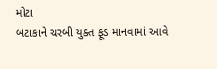મોટા
બટાકાને ચરબી યુક્ત ફૂડ માનવામાં આવે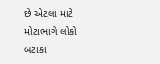છે એટલા માટે મોટાભાગે લોકો બટાકા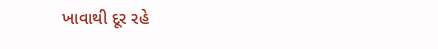ખાવાથી દૂર રહે